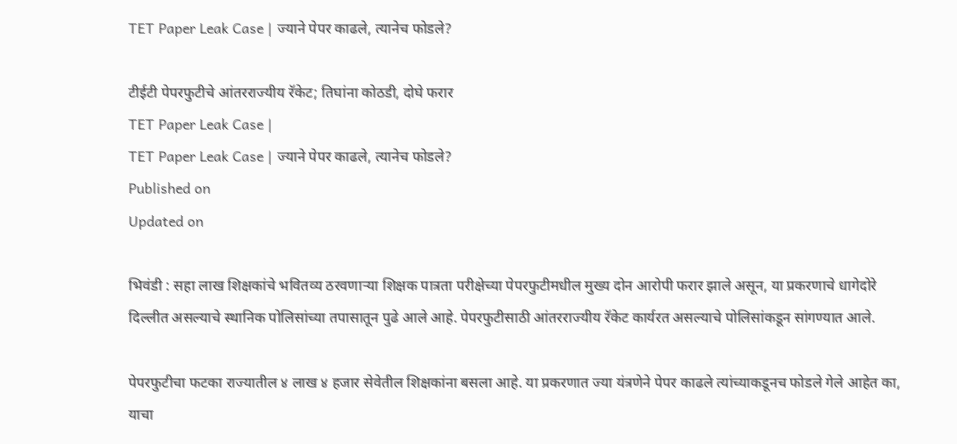TET Paper Leak Case | ज्‍याने पेपर काढले, त्‍यानेच फोडले?

टीईटी पेपरफुटीचे आंतरराज्यीय रॅकेट; तिघांना कोठडी, दोघे फरार
TET Paper Leak Case |
TET Paper Leak Case | ज्‍याने पेपर काढले, त्‍यानेच फोडले?
Published on
Updated on

भिवंडी : सहा लाख शिक्षकांचे भवितव्य ठरवणार्‍या शिक्षक पात्रता परीक्षेच्या पेपरफुटीमधील मुख्य दोन आरोपी फरार झाले असून, या प्रकरणाचे धागेदोरे दिल्लीत असल्याचे स्थानिक पोलिसांच्या तपासातून पुढे आले आहे. पेपरफुटीसाठी आंतरराज्यीय रॅकेट कार्यरत असल्याचे पोलिसांकडून सांगण्यात आले.

पेपरफुटीचा फटका राज्यातील ४ लाख ४ हजार सेवेतील शिक्षकांना बसला आहे. या प्रकरणात ज्या यंत्रणेने पेपर काढले त्यांच्याकडूनच फोडले गेले आहेत का, याचा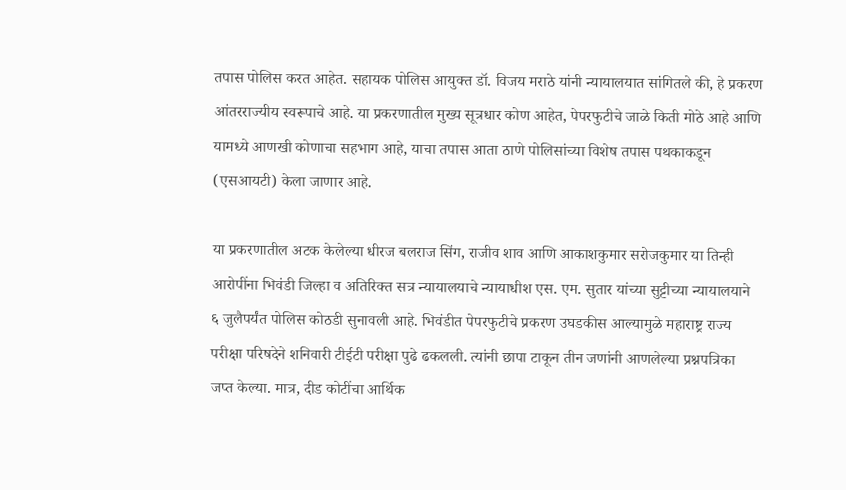तपास पोलिस करत आहेत. सहायक पोलिस आयुक्त डॉ. विजय मराठे यांनी न्यायालयात सांगितले की, हे प्रकरण आंतरराज्यीय स्वरूपाचे आहे. या प्रकरणातील मुख्य सूत्रधार कोण आहेत, पेपरफुटीचे जाळे किती मोठे आहे आणि यामध्ये आणखी कोणाचा सहभाग आहे, याचा तपास आता ठाणे पोलिसांच्या विशेष तपास पथकाकडून (एसआयटी) केला जाणार आहे.

या प्रकरणातील अटक केलेल्या धीरज बलराज सिंग, राजीव शाव आणि आकाशकुमार सरोजकुमार या तिन्ही आरोपींना भिवंडी जिल्हा व अतिरिक्त सत्र न्यायालयाचे न्यायाधीश एस. एम. सुतार यांच्या सुट्टीच्या न्यायालयाने ६ जुलैपर्यंत पोलिस कोठडी सुनावली आहे. भिवंडीत पेपरफुटीचे प्रकरण उघडकीस आल्यामुळे महाराष्ट्र राज्य परीक्षा परिषदेने शनिवारी टीईटी परीक्षा पुढे ढकलली. त्यांनी छापा टाकून तीन जणांनी आणलेल्या प्रश्नपत्रिका जप्त केल्या. मात्र, दीड कोटींचा आर्थिक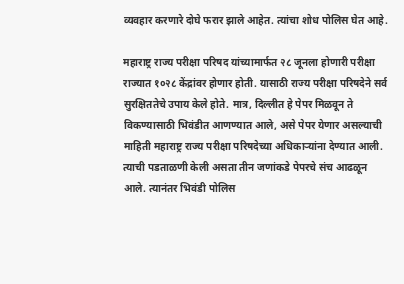व्यवहार करणारे दोघे फरार झाले आहेत. त्यांचा शोध पोलिस घेत आहे.

महाराष्ट्र राज्य परीक्षा परिषद यांच्यामार्फत २८ जूनला होणारी परीक्षा राज्यात १०२८ केंद्रांवर होणार होती. यासाठी राज्य परीक्षा परिषदेने सर्व सुरक्षिततेचे उपाय केले होते. मात्र, दिल्लीत हे पेपर मिळवून ते विकण्यासाठी भिवंडीत आणण्यात आले, असे पेपर येणार असल्याची माहिती महाराष्ट्र राज्य परीक्षा परिषदेच्या अधिकार्‍यांना देण्यात आली. त्याची पडताळणी केली असता तीन जणांकडे पेपरचे संच आढळून आले. त्यानंतर भिवंडी पोलिस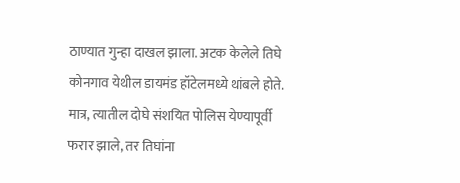ठाण्यात गुन्हा दाखल झाला. अटक केलेले तिघे कोनगाव येथील डायमंड हॉटेलमध्ये थांबले होते. मात्र, त्यातील दोघे संशयित पोलिस येण्यापूर्वी फरार झाले, तर तिघांना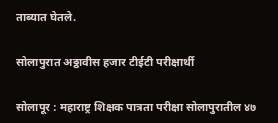ताब्यात घेतले.

सोलापुरात अठ्ठावीस हजार टीईटी परीक्षार्थी

सोलापूर : महाराष्ट्र शिक्षक पात्रता परीक्षा सोलापुरातील ४७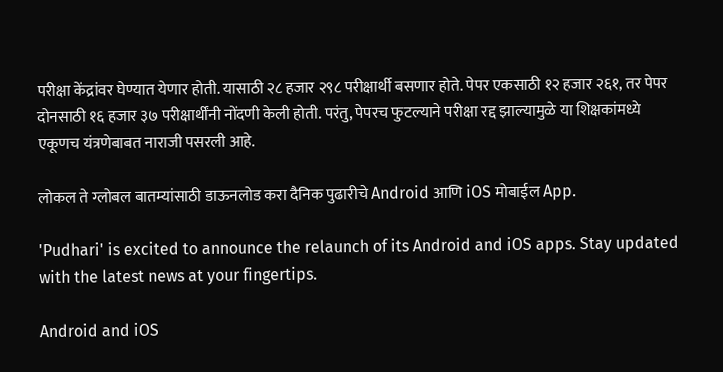परीक्षा केंद्रांवर घेण्यात येणार होती. यासाठी २८ हजार २९८ परीक्षार्थी बसणार होते. पेपर एकसाठी १२ हजार २६१, तर पेपर दोनसाठी १६ हजार ३७ परीक्षार्थींनी नोंदणी केली होती. परंतु, पेपरच फुटल्याने परीक्षा रद्द झाल्यामुळे या शिक्षकांमध्ये एकूणच यंत्रणेबाबत नाराजी पसरली आहे.

लोकल ते ग्लोबल बातम्यांसाठी डाऊनलोड करा दैनिक पुढारीचे Android आणि iOS मोबाईल App.

'Pudhari' is excited to announce the relaunch of its Android and iOS apps. Stay updated with the latest news at your fingertips.

Android and iOS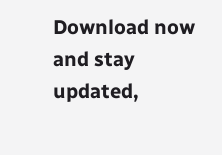Download now and stay updated,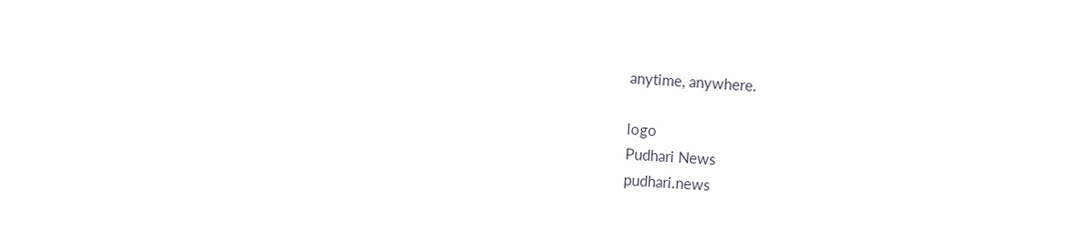anytime, anywhere.

logo
Pudhari News
pudhari.news